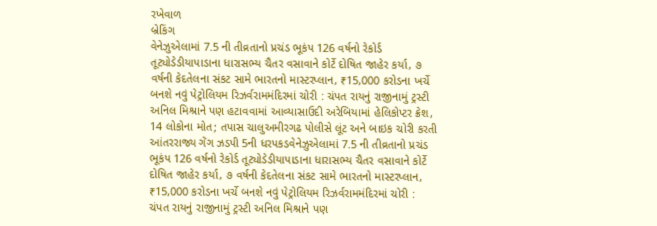રખેવાળ
બ્રેકિંગ
વેનેઝુએલામાં 7.5 ની તીવ્રતાનો પ્રચંડ ભૂકંપ 126 વર્ષનો રેકોર્ડ તૂટ્યોડેડીયાપાડાના ધારાસભ્ય ચૈતર વસાવાને કોર્ટે દોષિત જાહેર કર્યા, ૭ વર્ષની કેદતેલના સંકટ સામે ભારતનો માસ્ટરપ્લાન, ₹15,000 કરોડના ખર્ચે બનશે નવું પેટ્રોલિયમ રિઝર્વરામમંદિરમાં ચોરી : ચંપત રાયનું રાજીનામું ટ્રસ્ટી અનિલ મિશ્રાને પણ હટાવવામાં આવ્યાસાઉદી અરેબિયામાં હેલિકોપ્ટર ક્રેશ, 14 લોકોના મોત; તપાસ ચાલુઅમીરગઢ પોલીસે લૂંટ અને બાઇક ચોરી કરતી આંતરરાજ્ય ગેંગ ઝડપી 5ની ધરપકડવેનેઝુએલામાં 7.5 ની તીવ્રતાનો પ્રચંડ ભૂકંપ 126 વર્ષનો રેકોર્ડ તૂટ્યોડેડીયાપાડાના ધારાસભ્ય ચૈતર વસાવાને કોર્ટે દોષિત જાહેર કર્યા, ૭ વર્ષની કેદતેલના સંકટ સામે ભારતનો માસ્ટરપ્લાન, ₹15,000 કરોડના ખર્ચે બનશે નવું પેટ્રોલિયમ રિઝર્વરામમંદિરમાં ચોરી : ચંપત રાયનું રાજીનામું ટ્રસ્ટી અનિલ મિશ્રાને પણ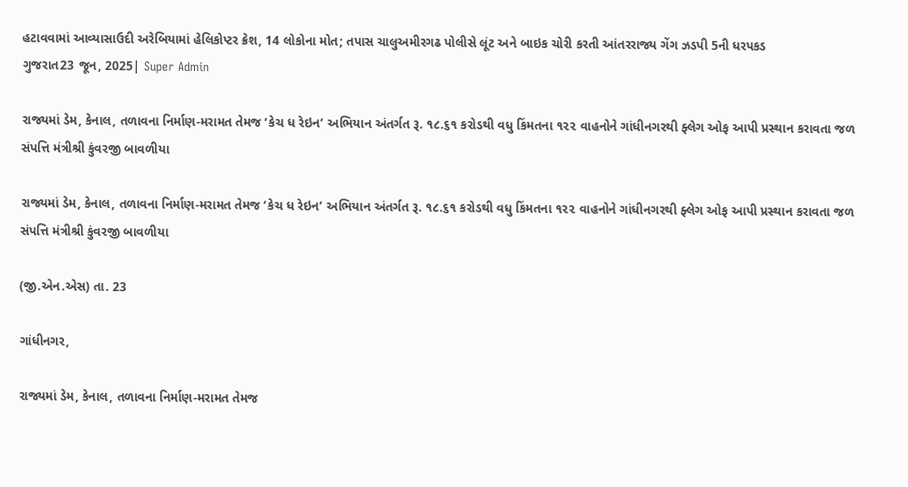હટાવવામાં આવ્યાસાઉદી અરેબિયામાં હેલિકોપ્ટર ક્રેશ, 14 લોકોના મોત; તપાસ ચાલુઅમીરગઢ પોલીસે લૂંટ અને બાઇક ચોરી કરતી આંતરરાજ્ય ગેંગ ઝડપી 5ની ધરપકડ
ગુજરાત23 જૂન, 2025| Super Admin

રાજ્યમાં ડેમ, કેનાલ, તળાવના નિર્માણ-મરામત તેમજ ‘કેચ ધ રેઇન’ અભિયાન અંતર્ગત રૂ. ૧૮.૬૧ કરોડથી વધુ કિંમતના ૧૨૨ વાહનોને ગાંધીનગરથી ફ્લેગ ઓફ આપી પ્રસ્થાન કરાવતા જળ સંપત્તિ મંત્રીશ્રી કુંવરજી બાવળીયા

રાજ્યમાં ડેમ, કેનાલ, તળાવના નિર્માણ-મરામત તેમજ ‘કેચ ધ રેઇન’ અભિયાન અંતર્ગત રૂ. ૧૮.૬૧ કરોડથી વધુ કિંમતના ૧૨૨ વાહનોને ગાંધીનગરથી ફ્લેગ ઓફ આપી પ્રસ્થાન કરાવતા જળ સંપત્તિ મંત્રીશ્રી કુંવરજી બાવળીયા

(જી.એન.એસ) તા. 23

ગાંધીનગર,

રાજ્યમાં ડેમ, કેનાલ, તળાવના નિર્માણ-મરામત તેમજ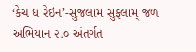‘કેચ ધ રેઇન’-સુજલામ સુફલામ્ જળ અભિયાન ૨.૦ અંતર્ગત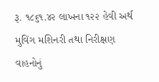રૂ. ૧૮૬૧.૪૨ લાખના ૧૨૨ હેવી અર્થ મુવિંગ મશિનરી તથા નિરીક્ષણ વાહનોનું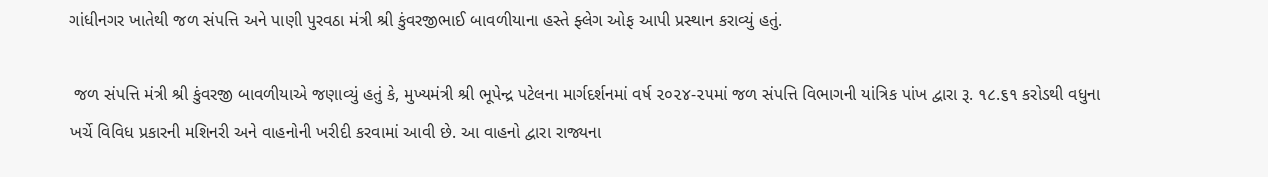ગાંધીનગર ખાતેથી જળ સંપત્તિ અને પાણી પુરવઠા મંત્રી શ્રી કુંવરજીભાઈ બાવળીયાના હસ્તે ફ્લેગ ઓફ આપી પ્રસ્થાન કરાવ્યું હતું.

 જળ સંપત્તિ મંત્રી શ્રી કુંવરજી બાવળીયાએ જણાવ્યું હતું કે, મુખ્યમંત્રી શ્રી ભૂપેન્દ્ર પટેલના માર્ગદર્શનમાં વર્ષ ૨૦૨૪-૨૫માં જળ સંપત્તિ વિભાગની યાંત્રિક પાંખ દ્વારા રૂ. ૧૮.૬૧ કરોડથી વધુના ખર્ચે વિવિધ પ્રકારની મશિનરી અને વાહનોની ખરીદી કરવામાં આવી છે. આ વાહનો દ્વારા રાજ્યના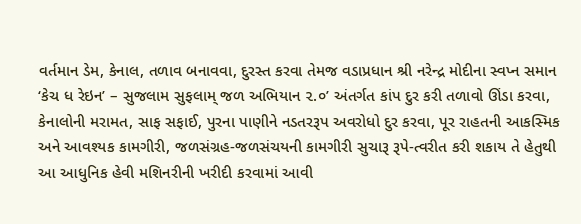વર્તમાન ડેમ, કેનાલ, તળાવ બનાવવા, દુરસ્ત કરવા તેમજ વડાપ્રધાન શ્રી નરેન્દ્ર મોદીના સ્વપ્ન સમાન ‘કેચ ધ રેઇન’ – સુજલામ સુફલામ્ જળ અભિયાન ૨.૦’ અંતર્ગત કાંપ દુર કરી તળાવો ઊંડા કરવા, કેનાલોની મરામત, સાફ સફાઈ, પુરના પાણીને નડતરરૂપ અવરોધો દુર કરવા, પૂર રાહતની આકસ્મિક અને આવશ્યક કામગીરી, જળસંગ્રહ-જળસંચયની કામગીરી સુચારૂ રૂપે-ત્વરીત કરી શકાય તે હેતુથી આ આધુનિક હેવી મશિનરીની ખરીદી કરવામાં આવી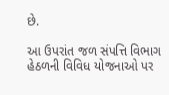છે.

આ ઉપરાંત જળ સંપત્તિ વિભાગ હેઠળની વિવિધ યોજનાઓ પર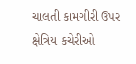ચાલતી કામગીરી ઉપર ક્ષેત્રિય કચેરીઓ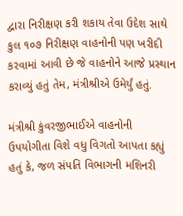દ્વારા નિરીક્ષણ કરી શકાય તેવા ઉદેશ સાથે  કુલ ૧૦૭ નિરીક્ષણ વાહનોની પણ ખરીદી કરવામાં આવી છે જે વાહનોને આજે પ્રસ્થાન કરાવ્યું હતું તેમ, મંત્રીશ્રીએ ઉમેર્યું હતું.

મંત્રીશ્રી કુંવરજીભાઈએ વાહનોની ઉપયોગીતા વિશે વધુ વિગતો આપતા કહ્યું હતું કે, જળ સંપતિ વિભાગની મશિનરી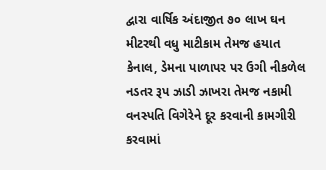દ્વારા વાર્ષિક અંદાજીત ૭૦ લાખ ઘન મીટરથી વધુ માટીકામ તેમજ હયાત કેનાલ, ડેમના પાળાપર પર ઉગી નીકળેલ નડતર રૂપ ઝાડી ઝાખરા તેમજ નકામી વનસ્પતિ વિગેરેને દૂર કરવાની કામગીરી કરવામાં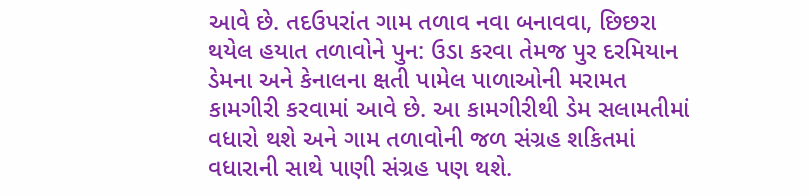આવે છે. તદઉપરાંત ગામ તળાવ નવા બનાવવા, છિછરા થયેલ હયાત તળાવોને પુન: ઉડા કરવા તેમજ પુર દરમિયાન ડેમના અને કેનાલના ક્ષતી પામેલ પાળાઓની મરામત કામગીરી કરવામાં આવે છે. આ કામગીરીથી ડેમ સલામતીમાં વધારો થશે અને ગામ તળાવોની જળ સંગ્રહ શકિતમાં વધારાની સાથે પાણી સંગ્રહ પણ થશે.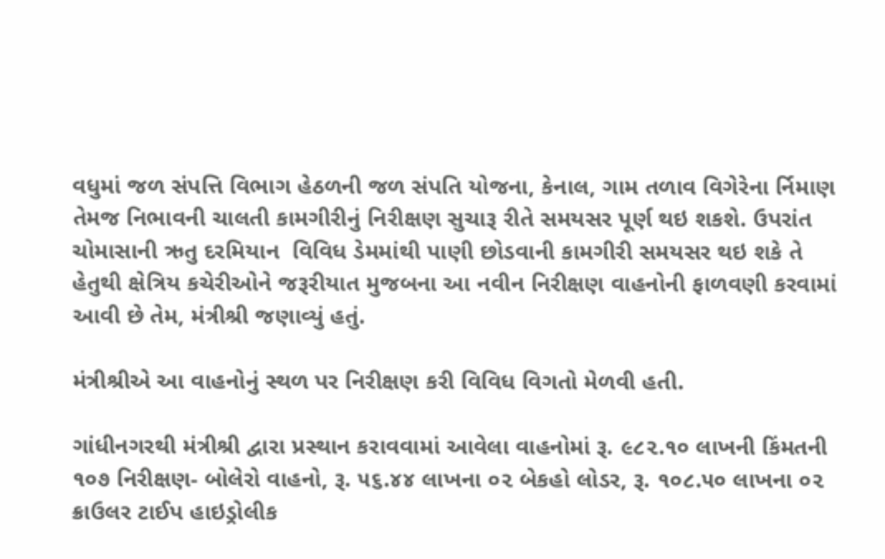વધુમાં જળ સંપત્તિ વિભાગ હેઠળની જળ સંપતિ યોજના, કેનાલ, ગામ તળાવ વિગેરેના ર્નિમાણ તેમજ નિભાવની ચાલતી કામગીરીનું નિરીક્ષણ સુચારૂ રીતે સમયસર પૂર્ણ થઇ શકશે. ઉપરાંત ચોમાસાની ઋતુ દરમિયાન  વિવિધ ડેમમાંથી પાણી છોડવાની કામગીરી સમયસર થઇ શકે તે હેતુથી ક્ષેત્રિય કચેરીઓને જરૂરીયાત મુજબના આ નવીન નિરીક્ષણ વાહનોની ફાળવણી કરવામાં આવી છે તેમ, મંત્રીશ્રી જણાવ્યું હતું.

મંત્રીશ્રીએ આ વાહનોનું સ્થળ પર નિરીક્ષણ કરી વિવિધ વિગતો મેળવી હતી.

ગાંધીનગરથી મંત્રીશ્રી દ્વારા પ્રસ્થાન કરાવવામાં આવેલા વાહનોમાં રૂ. ૯૮૨.૧૦ લાખની કિંમતની ૧૦૭ નિરીક્ષણ- બોલેરો વાહનો, રૂ. ૫૬.૪૪ લાખના ૦૨ બેકહો લોડર, રૂ. ૧૦૮.૫૦ લાખના ૦૨ ક્રાઉલર ટાઈપ હાઇડ્રોલીક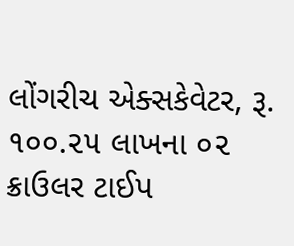લોંગરીચ એક્સકેવેટર, રૂ. ૧૦૦.૨૫ લાખના ૦૨ ક્રાઉલર ટાઈપ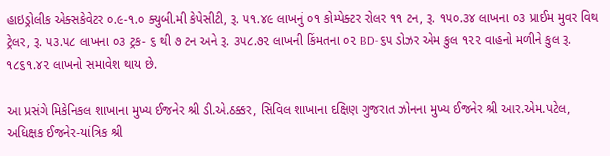હાઇડ્રોલીક એક્સકેવેટર ૦.૯-૧.૦ ક્યુબી.મી કેપેસીટી, રૂ. ૫૧.૪૯ લાખનું ૦૧ કોમ્પેક્ટર રોલર ૧૧ ટન, રૂ. ૧૫૦.૩૪ લાખના ૦૩ પ્રાઈમ મુવર વિથ ટ્રેલર, રૂ. ૫૩.૫૮ લાખના ૦૩ ટ્રક- ૬ થી ૭ ટન અને રૂ. ૩૫૮.૭૨ લાખની કિંમતના ૦૨ BD-૬૫ ડોઝર એમ કુલ ૧૨૨ વાહનો મળીને કુલ રૂ. ૧૮૬૧.૪૨ લાખનો સમાવેશ થાય છે.

આ પ્રસંગે મિકેનિકલ શાખાના મુખ્ય ઈજનેર શ્રી ડી.એ.ઠક્કર, સિવિલ શાખાના દક્ષિણ ગુજરાત ઝોનના મુખ્ય ઈજનેર શ્રી આર.એમ.પટેલ, અધિક્ષક ઈજનેર-યાંત્રિક શ્રી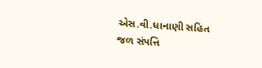એસ.વી.ધાનાણી સહિત જળ સંપત્તિ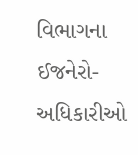વિભાગના ઈજનેરો-અધિકારીઓ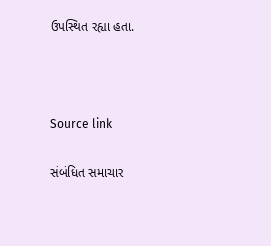ઉપસ્થિત રહ્યા હતા.



Source link

સંબંધિત સમાચાર